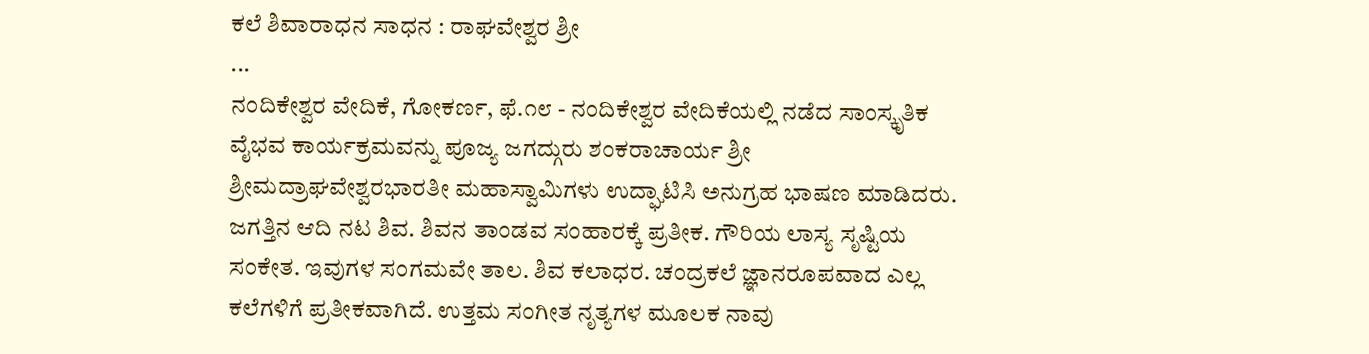ಕಲೆ ಶಿವಾರಾಧನ ಸಾಧನ : ರಾಘವೇಶ್ವರ ಶ್ರೀ
...
ನಂದಿಕೇಶ್ವರ ವೇದಿಕೆ, ಗೋಕರ್ಣ, ಫೆ.೧೮ - ನಂದಿಕೇಶ್ವರ ವೇದಿಕೆಯಲ್ಲಿ ನಡೆದ ಸಾಂಸ್ಕೃತಿಕ ವೈಭವ ಕಾರ್ಯಕ್ರಮವನ್ನು ಪೂಜ್ಯ ಜಗದ್ಗುರು ಶಂಕರಾಚಾರ್ಯ ಶ್ರೀ ಶ್ರೀಮದ್ರಾಘವೇಶ್ವರಭಾರತೀ ಮಹಾಸ್ವಾಮಿಗಳು ಉದ್ಘಾಟಿಸಿ ಅನುಗ್ರಹ ಭಾಷಣ ಮಾಡಿದರು.
ಜಗತ್ತಿನ ಆದಿ ನಟ ಶಿವ. ಶಿವನ ತಾಂಡವ ಸಂಹಾರಕ್ಕೆ ಪ್ರತೀಕ. ಗೌರಿಯ ಲಾಸ್ಯ ಸೃಷ್ಟಿಯ ಸಂಕೇತ. ಇವುಗಳ ಸಂಗಮವೇ ತಾಲ. ಶಿವ ಕಲಾಧರ. ಚಂದ್ರಕಲೆ ಜ್ಞಾನರೂಪವಾದ ಎಲ್ಲ ಕಲೆಗಳಿಗೆ ಪ್ರತೀಕವಾಗಿದೆ. ಉತ್ತಮ ಸಂಗೀತ ನೃತ್ಯಗಳ ಮೂಲಕ ನಾವು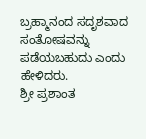ಬ್ರಹ್ಮಾನಂದ ಸದೃಶವಾದ ಸಂತೋಷವನ್ನು ಪಡೆಯಬಹುದು ಎಂದು ಹೇಳಿದರು.
ಶ್ರೀ ಪ್ರಶಾಂತ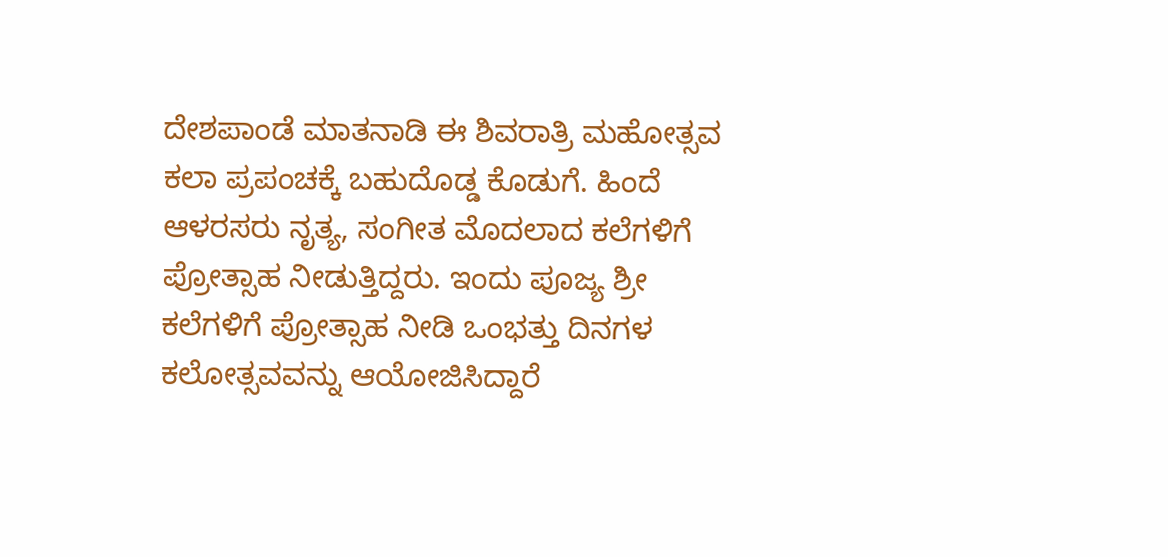ದೇಶಪಾಂಡೆ ಮಾತನಾಡಿ ಈ ಶಿವರಾತ್ರಿ ಮಹೋತ್ಸವ ಕಲಾ ಪ್ರಪಂಚಕ್ಕೆ ಬಹುದೊಡ್ಡ ಕೊಡುಗೆ. ಹಿಂದೆ ಆಳರಸರು ನೃತ್ಯ, ಸಂಗೀತ ಮೊದಲಾದ ಕಲೆಗಳಿಗೆ ಪ್ರೋತ್ಸಾಹ ನೀಡುತ್ತಿದ್ದರು. ಇಂದು ಪೂಜ್ಯ ಶ್ರೀ ಕಲೆಗಳಿಗೆ ಪ್ರೋತ್ಸಾಹ ನೀಡಿ ಒಂಭತ್ತು ದಿನಗಳ ಕಲೋತ್ಸವವನ್ನು ಆಯೋಜಿಸಿದ್ದಾರೆ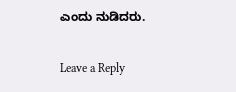ಎಂದು ನುಡಿದರು.

Leave a Reply